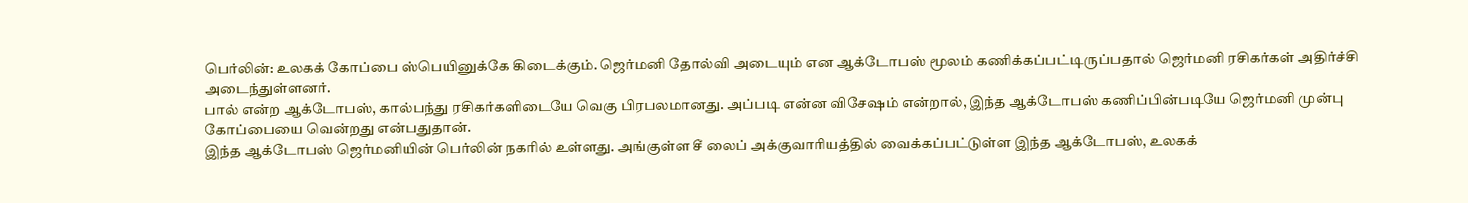பெர்லின்: உலகக் கோப்பை ஸ்பெயினுக்கே கிடைக்கும். ஜெர்மனி தோல்வி அடையும் என ஆக்டோபஸ் மூலம் கணிக்கப்பட்டிருப்பதால் ஜெர்மனி ரசிகர்கள் அதிர்ச்சி அடைந்துள்ளனர்.
பால் என்ற ஆக்டோபஸ், கால்பந்து ரசிகர்களிடையே வெகு பிரபலமானது. அப்படி என்ன விசேஷம் என்றால், இந்த ஆக்டோபஸ் கணிப்பின்படியே ஜெர்மனி முன்பு கோப்பையை வென்றது என்பதுதான்.
இந்த ஆக்டோபஸ் ஜெர்மனியின் பெர்லின் நகரில் உள்ளது. அங்குள்ள சீ லைப் அக்குவாரியத்தில் வைக்கப்பட்டுள்ள இந்த ஆக்டோபஸ், உலகக்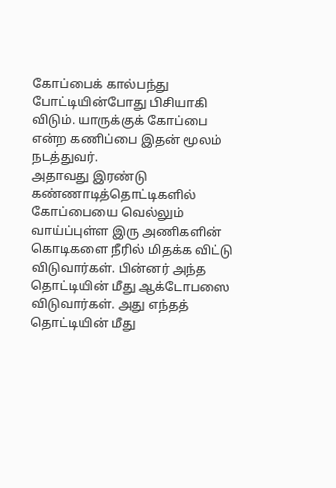கோப்பைக் கால்பந்து போட்டியின்போது பிசியாகி விடும். யாருக்குக் கோப்பை என்ற கணிப்பை இதன் மூலம் நடத்துவர்.
அதாவது இரண்டு கண்ணாடித்தொட்டிகளில் கோப்பையை வெல்லும் வாய்ப்புள்ள இரு அணிகளின் கொடிகளை நீரில் மிதக்க விட்டு விடுவார்கள். பின்னர் அந்த தொட்டியின் மீது ஆக்டோபஸை விடுவார்கள். அது எந்தத் தொட்டியின் மீது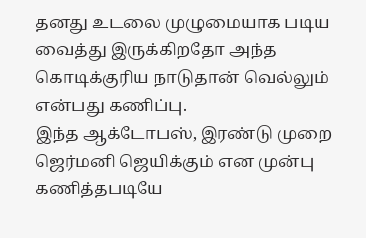தனது உடலை முழுமையாக படிய வைத்து இருக்கிறதோ அந்த கொடிக்குரிய நாடுதான் வெல்லும் என்பது கணிப்பு.
இந்த ஆக்டோபஸ், இரண்டு முறை ஜெர்மனி ஜெயிக்கும் என முன்பு கணித்தபடியே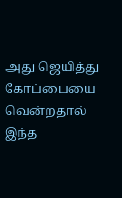அது ஜெயித்து கோப்பையை வென்றதால் இந்த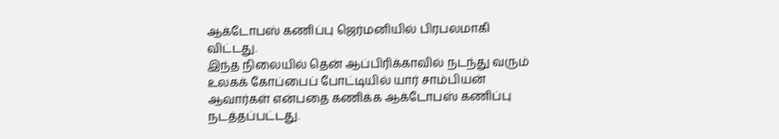ஆக்டோபஸ் கணிப்பு ஜெர்மனியில் பிரபலமாகி விட்டது.
இந்த நிலையில் தென் ஆப்பிரிக்காவில் நடந்து வரும் உலகக் கோப்பைப் போட்டியில் யார் சாம்பியன் ஆவார்கள் என்பதை கணிக்க ஆக்டோபஸ் கணிப்பு நடத்தப்பட்டது.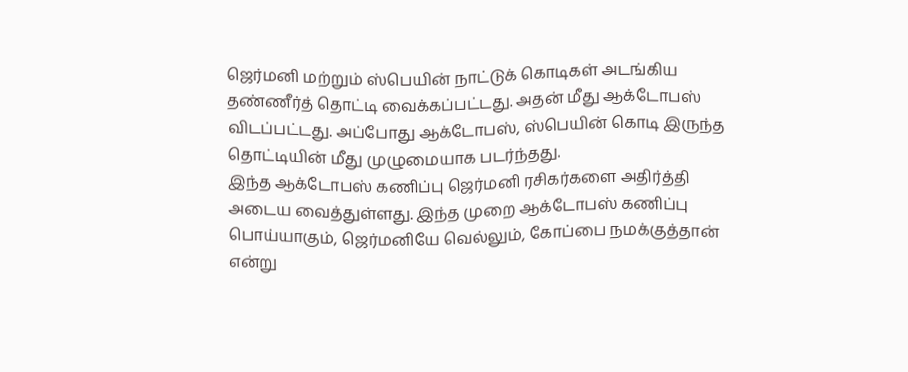ஜெர்மனி மற்றும் ஸ்பெயின் நாட்டுக் கொடிகள் அடங்கிய தண்ணீர்த் தொட்டி வைக்கப்பட்டது. அதன் மீது ஆக்டோபஸ் விடப்பட்டது. அப்போது ஆக்டோபஸ், ஸ்பெயின் கொடி இருந்த தொட்டியின் மீது முழுமையாக படர்ந்தது.
இந்த ஆக்டோபஸ் கணிப்பு ஜெர்மனி ரசிகர்களை அதிர்த்தி அடைய வைத்துள்ளது. இந்த முறை ஆக்டோபஸ் கணிப்பு பொய்யாகும், ஜெர்மனியே வெல்லும், கோப்பை நமக்குத்தான் என்று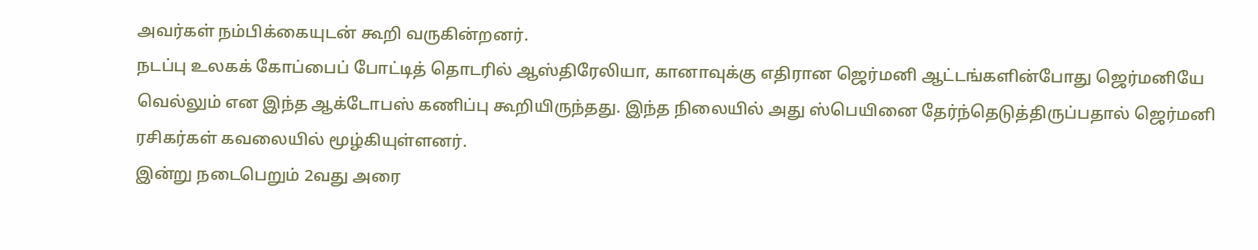அவர்கள் நம்பிக்கையுடன் கூறி வருகின்றனர்.
நடப்பு உலகக் கோப்பைப் போட்டித் தொடரில் ஆஸ்திரேலியா, கானாவுக்கு எதிரான ஜெர்மனி ஆட்டங்களின்போது ஜெர்மனியே வெல்லும் என இந்த ஆக்டோபஸ் கணிப்பு கூறியிருந்தது. இந்த நிலையில் அது ஸ்பெயினை தேர்ந்தெடுத்திருப்பதால் ஜெர்மனி ரசிகர்கள் கவலையில் மூழ்கியுள்ளனர்.
இன்று நடைபெறும் 2வது அரை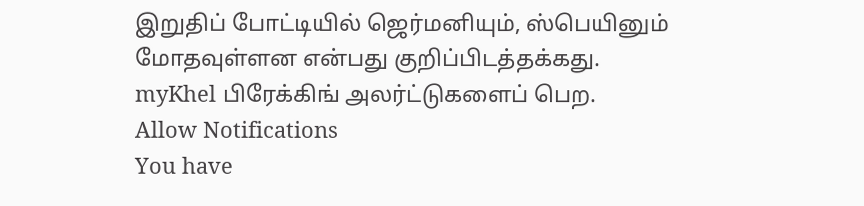இறுதிப் போட்டியில் ஜெர்மனியும், ஸ்பெயினும் மோதவுள்ளன என்பது குறிப்பிடத்தக்கது.
myKhel பிரேக்கிங் அலர்ட்டுகளைப் பெற.
Allow Notifications
You have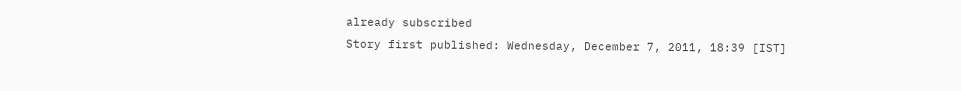already subscribed
Story first published: Wednesday, December 7, 2011, 18:39 [IST]